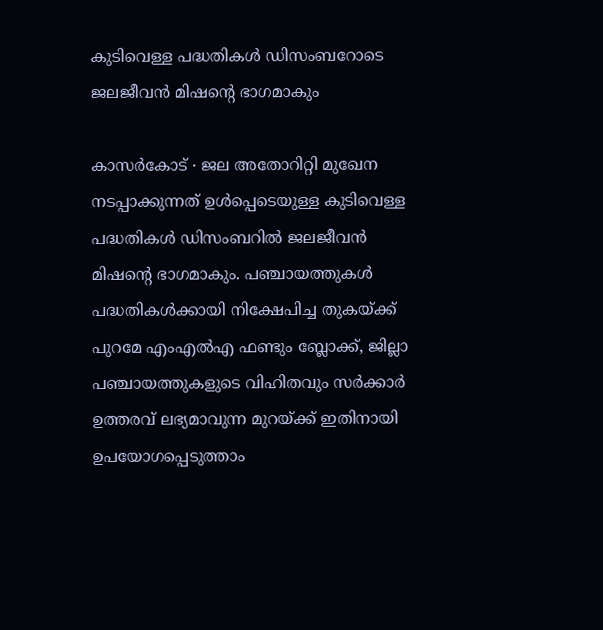കുടിവെള്ള പദ്ധതികൾ ഡിസംബറോടെ ജലജീവൻ മിഷന്റെ ഭാഗമാകും

കാസർകോട് ∙ ജല അതോറിറ്റി മുഖേന നടപ്പാക്കുന്നത് ഉൾപ്പെടെയുള്ള കുടിവെള്ള പദ്ധതികൾ ഡിസംബറിൽ ജലജീവൻ മിഷന്റെ ഭാഗമാകും. പഞ്ചായത്തുകൾ പദ്ധതികൾക്കായി നിക്ഷേപിച്ച തുകയ്ക്ക് പുറമേ എംഎൽഎ ഫണ്ടും ബ്ലോക്ക്, ജില്ലാ പഞ്ചായത്തുകളുടെ വിഹിതവും സർക്കാർ ഉത്തരവ് ലഭ്യമാവുന്ന മുറയ്ക്ക് ഇതിനായി ഉപയോഗപ്പെടുത്താം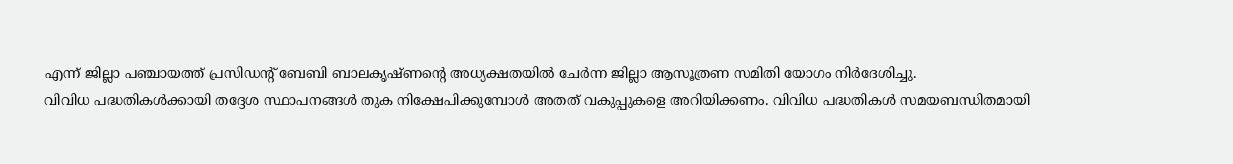എന്ന് ജില്ലാ പഞ്ചായത്ത് പ്രസിഡന്റ് ബേബി ബാലകൃഷ്ണന്റെ അധ്യക്ഷതയിൽ ചേർന്ന ജില്ലാ ആസൂത്രണ സമിതി യോഗം നിർദേശിച്ചു.
വിവിധ പദ്ധതികൾക്കായി തദ്ദേശ സ്ഥാപനങ്ങൾ തുക നിക്ഷേപിക്കുമ്പോൾ അതത് വകുപ്പുകളെ അറിയിക്കണം. വിവിധ പദ്ധതികൾ സമയബന്ധിതമായി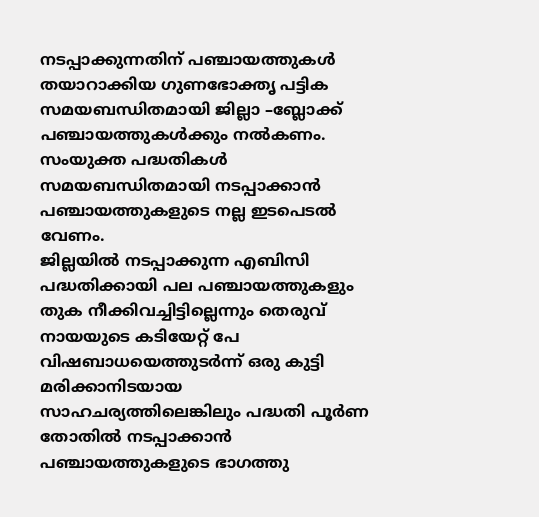നടപ്പാക്കുന്നതിന് പഞ്ചായത്തുകൾ തയാറാക്കിയ ഗുണഭോക്തൃ പട്ടിക സമയബന്ധിതമായി ജില്ലാ –ബ്ലോക്ക് പഞ്ചായത്തുകൾക്കും നൽകണം. സംയുക്ത പദ്ധതികൾ സമയബന്ധിതമായി നടപ്പാക്കാൻ പഞ്ചായത്തുകളുടെ നല്ല ഇടപെടൽ വേണം.
ജില്ലയിൽ നടപ്പാക്കുന്ന എബിസി പദ്ധതിക്കായി പല പഞ്ചായത്തുകളും തുക നീക്കിവച്ചിട്ടില്ലെന്നും തെരുവ് നായയുടെ കടിയേറ്റ് പേ വിഷബാധയെത്തുടർന്ന് ഒരു കുട്ടി മരിക്കാനിടയായ സാഹചര്യത്തിലെങ്കിലും പദ്ധതി പൂർണ തോതിൽ നടപ്പാക്കാൻ പഞ്ചായത്തുകളുടെ ഭാഗത്തു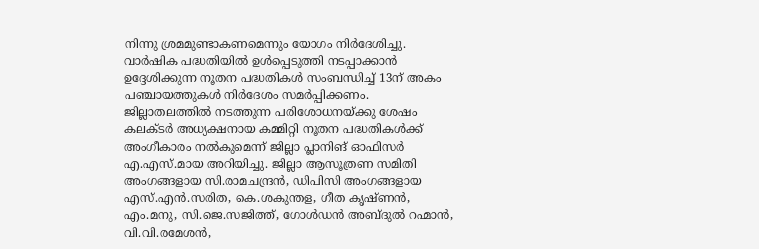നിന്നു ശ്രമമുണ്ടാകണമെന്നും യോഗം നിർദേശിച്ചു. വാർഷിക പദ്ധതിയിൽ ഉൾപ്പെടുത്തി നടപ്പാക്കാൻ ഉദ്ദേശിക്കുന്ന നൂതന പദ്ധതികൾ സംബന്ധിച്ച് 13ന് അകം പഞ്ചായത്തുകൾ നിർദേശം സമർപ്പിക്കണം.
ജില്ലാതലത്തിൽ നടത്തുന്ന പരിശോധനയ്ക്കു ശേഷം കലക്ടർ അധ്യക്ഷനായ കമ്മിറ്റി നൂതന പദ്ധതികൾക്ക് അംഗീകാരം നൽകുമെന്ന് ജില്ലാ പ്ലാനിങ് ഓഫിസർ എ.എസ്.മായ അറിയിച്ചു. ജില്ലാ ആസൂത്രണ സമിതി അംഗങ്ങളായ സി.രാമചന്ദ്രൻ, ഡിപിസി അംഗങ്ങളായ എസ്.എൻ.സരിത, കെ.ശകുന്തള, ഗീത കൃഷ്ണൻ, എം.മനു, സി.ജെ.സജിത്ത്, ഗോൾഡൻ അബ്ദുൽ റഹ്മാൻ, വി.വി.രമേശൻ,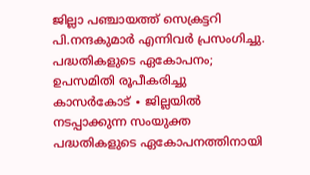ജില്ലാ പഞ്ചായത്ത് സെക്രട്ടറി പി.നന്ദകുമാർ എന്നിവർ പ്രസംഗിച്ചു.
പദ്ധതികളുടെ ഏകോപനം; ഉപസമിതി രൂപീകരിച്ചു
കാസർകോട് ∙ ജില്ലയിൽ നടപ്പാക്കുന്ന സംയുക്ത പദ്ധതികളുടെ ഏകോപനത്തിനായി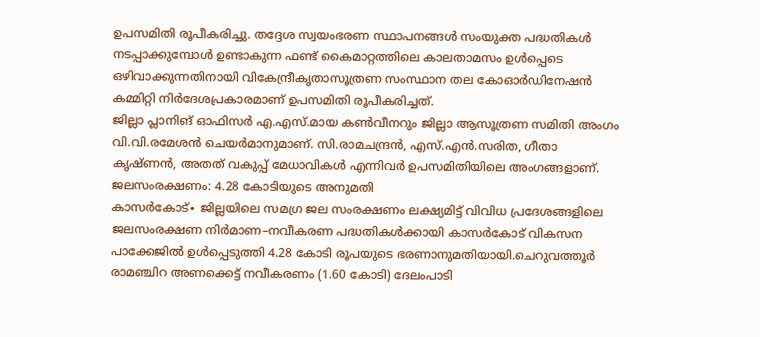ഉപസമിതി രൂപീകരിച്ചു. തദ്ദേശ സ്വയംഭരണ സ്ഥാപനങ്ങൾ സംയുക്ത പദ്ധതികൾ നടപ്പാക്കുമ്പോൾ ഉണ്ടാകുന്ന ഫണ്ട് കൈമാറ്റത്തിലെ കാലതാമസം ഉൾപ്പെടെ ഒഴിവാക്കുന്നതിനായി വികേന്ദ്രീകൃതാസൂത്രണ സംസ്ഥാന തല കോഓർഡിനേഷൻ കമ്മിറ്റി നിർദേശപ്രകാരമാണ് ഉപസമിതി രൂപീകരിച്ചത്.
ജില്ലാ പ്ലാനിങ് ഓഫിസർ എ.എസ്.മായ കൺവീനറും ജില്ലാ ആസൂത്രണ സമിതി അംഗം വി.വി.രമേശൻ ചെയർമാനുമാണ്. സി.രാമചന്ദ്രൻ, എസ്.എൻ.സരിത, ഗീതാ കൃഷ്ണൻ, അതത് വകുപ്പ് മേധാവികൾ എന്നിവർ ഉപസമിതിയിലെ അംഗങ്ങളാണ്.
ജലസംരക്ഷണം: 4.28 കോടിയുടെ അനുമതി
കാസർകോട്∙ ജില്ലയിലെ സമഗ്ര ജല സംരക്ഷണം ലക്ഷ്യമിട്ട് വിവിധ പ്രദേശങ്ങളിലെ ജലസംരക്ഷണ നിർമാണ–നവീകരണ പദ്ധതികൾക്കായി കാസർകോട് വികസന പാക്കേജിൽ ഉൾപ്പെടുത്തി 4.28 കോടി രൂപയുടെ ഭരണാനുമതിയായി.ചെറുവത്തൂർ രാമഞ്ചിറ അണക്കെട്ട് നവീകരണം (1.60 കോടി) ദേലംപാടി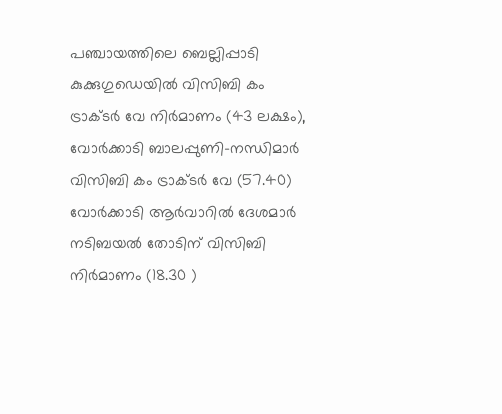പഞ്ചായത്തിലെ ബെല്ലിപ്പാടി കുക്കുഗുഡെയിൽ വിസിബി കം ട്രാക്ടർ വേ നിർമാണം (43 ലക്ഷം), വോർക്കാടി ബാലപ്പുണി-നന്ധിമാർ വിസിബി കം ട്രാക്ടർ വേ (57.40) വോർക്കാടി ആർവാറിൽ ദേശമാർ നടിബയൽ തോടിന് വിസിബി നിർമാണം (18.30 )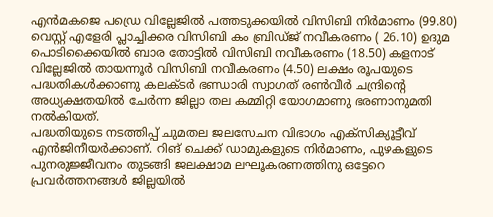എൻമകജെ പഡ്രെ വില്ലേജിൽ പത്തടുക്കയിൽ വിസിബി നിർമാണം (99.80) വെസ്റ്റ് എളേരി പ്ലാച്ചിക്കര വിസിബി കം ബ്രിഡ്ജ് നവീകരണം ( 26.10) ഉദുമ പൊടിക്കൈയിൽ ബാര തോട്ടിൽ വിസിബി നവീകരണം (18.50) കളനാട് വില്ലേജിൽ തായന്നൂർ വിസിബി നവീകരണം (4.50) ലക്ഷം രൂപയുടെ പദ്ധതികൾക്കാണു കലക്ടർ ഭണ്ഡാരി സ്വാഗത് രൺവീർ ചന്ദ്രിന്റെ അധ്യക്ഷതയിൽ ചേർന്ന ജില്ലാ തല കമ്മിറ്റി യോഗമാണു ഭരണാനുമതി നൽകിയത്.
പദ്ധതിയുടെ നടത്തിപ്പ് ചുമതല ജലസേചന വിഭാഗം എക്സിക്യൂട്ടീവ് എൻജിനീയർക്കാണ്. റിങ് ചെക്ക് ഡാമുകളുടെ നിർമാണം, പുഴകളുടെ പുനരുജ്ജീവനം തുടങ്ങി ജലക്ഷാമ ലഘൂകരണത്തിനു ഒട്ടേറെ പ്രവർത്തനങ്ങൾ ജില്ലയിൽ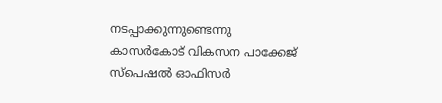നടപ്പാക്കുന്നുണ്ടെന്നു കാസർകോട് വികസന പാക്കേജ് സ്പെഷൽ ഓഫിസർ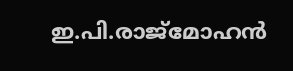ഇ.പി.രാജ്മോഹൻ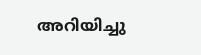അറിയിച്ചു